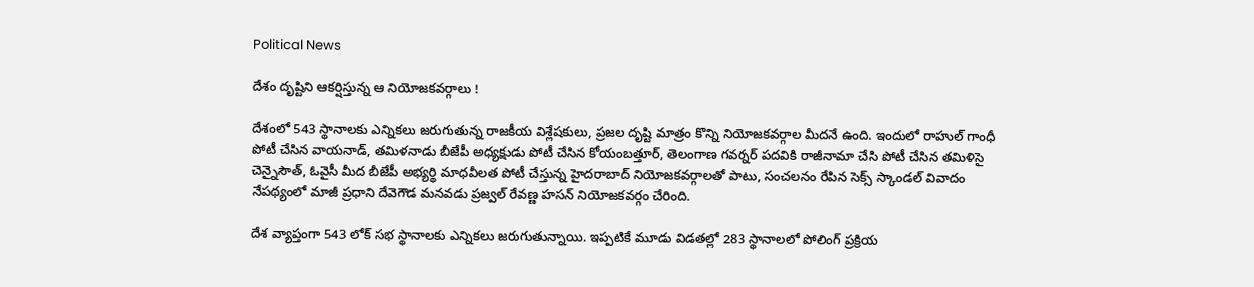Political News

దేశం దృష్టిని ఆకర్షిస్తున్న ఆ నియోజకవర్గాలు !

దేశంలో 543 స్థానాలకు ఎన్నికలు జరుగుతున్న రాజకీయ విశ్లేషకులు, ప్రజల దృష్టి మాత్రం కొన్ని నియోజకవర్గాల మీదనే ఉంది. ఇందులో రాహుల్ గాంధీ పోటీ చేసిన వాయనాడ్, తమిళనాడు బీజేపీ అధ్యక్షుడు పోటీ చేసిన కోయంబత్తూర్, తెలంగాణ గవర్నర్ పదవికి రాజీనామా చేసి పోటీ చేసిన తమిళిసై చెన్నైసౌత్, ఓవైసీ మీద బీజేపీ అభ్యర్థి మాధవీలత పోటీ చేస్తున్న హైదరాబాద్ నియోజకవర్గాలతో పాటు, సంచలనం రేపిన సెక్స్ స్కాండల్ వివాదం నేపథ్యంలో మాజీ ప్రధాని దేవెగౌడ మనవడు ప్రజ్వల్ రేవణ్ణ హసన్ నియోజకవర్గం చేరింది.

దేశ వ్యాప్తంగా 543 లోక్ సభ స్థానాల‌కు ఎన్నిక‌లు జ‌రుగుతున్నాయి. ఇప్ప‌టికే మూడు విడ‌త‌ల్లో 283 స్థానాల‌లో పోలింగ్ ప్రక్రియ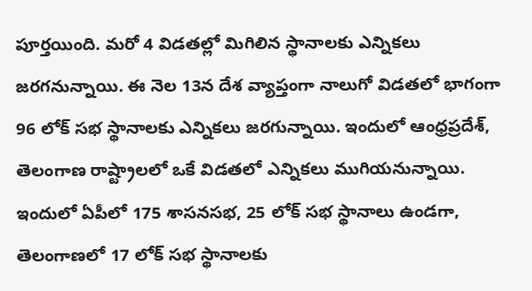పూర్త‌యింది. మ‌రో 4 విడ‌త‌ల్లో మిగిలిన స్థానాల‌కు ఎన్నిక‌లు జ‌ర‌గనున్నాయి. ఈ నెల 13న దేశ వ్యాప్తంగా నాలుగో విడ‌తలో భాగంగా 96 లోక్ స‌భ స్థానాల‌కు ఎన్నిక‌లు జ‌ర‌గున్నాయి. ఇందులో ఆంధ్రప్రదేశ్, తెలంగాణ రాష్ట్రాలలో ఒకే విడతలో ఎన్నికలు ముగియనున్నాయి. ఇందులో ఏపీలో 175 శాసనసభ, 25 లోక్ సభ స్థానాలు ఉండగా, తెలంగాణలో 17 లోక్ సభ స్థానాలకు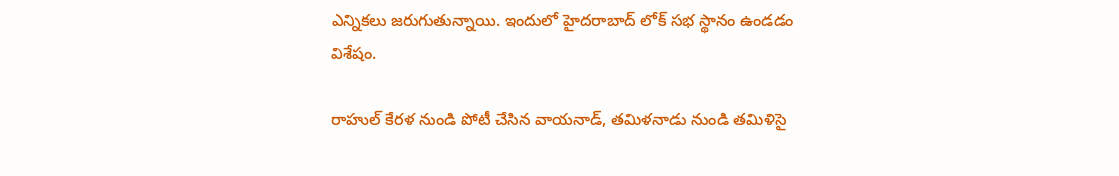ఎన్నికలు జరుగుతున్నాయి. ఇందులో హైదరాబాద్ లోక్ సభ స్థానం ఉండడం విశేషం.

రాహుల్ కేరళ నుండి పోటీ చేసిన వాయనాడ్, తమిళనాడు నుండి తమిళిసై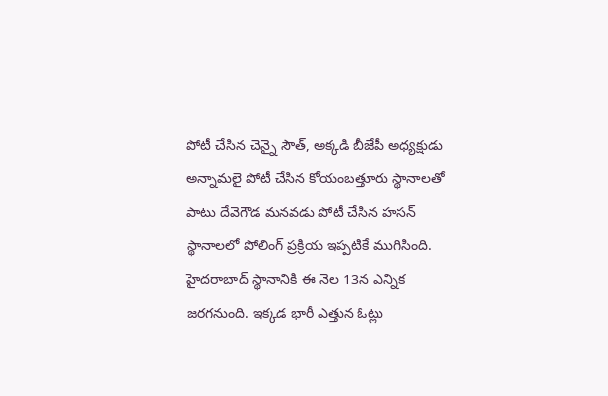పోటీ చేసిన చెన్నై సౌత్, అక్కడి బీజేపీ అధ్యక్షుడు అన్నామలై పోటీ చేసిన కోయంబత్తూరు స్థానాలతో పాటు దేవెగౌడ మనవడు పోటీ చేసిన హసన్ స్థానాలలో పోలింగ్ ప్రక్రియ ఇప్పటికే ముగిసింది. హైదరాబాద్ స్థానానికి ఈ నెల 13న ఎన్నిక జరగనుంది. ఇక్కడ భారీ ఎత్తున ఓట్లు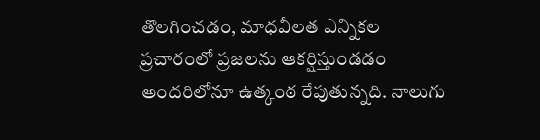తొలగించడం, మాధవీలత ఎన్నికల ప్రచారంలో ప్రజలను ఆకర్షిస్తుండడం అందరిలోనూ ఉత్కంఠ రేపుతున్నది. నాలుగు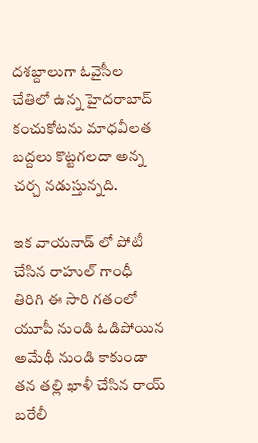దశబ్దాలుగా ఓవైసీల చేతిలో ఉన్న హైదరాబాద్ కంచుకోటను మాధవీలత బద్దలు కొట్టగలదా అన్న చర్చ నడుస్తున్నది.

ఇక వాయనాడ్ లో పోటీ చేసిన రాహుల్ గాంధీ తిరిగి ఈ సారి గతంలో యూపీ నుండి ఓడిపోయిన అమేథీ నుండి కాకుండా తన తల్లి ఖాళీ చేసిన రాయ్ బరేలీ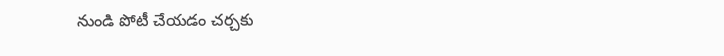నుండి పోటీ చేయడం చర్చకు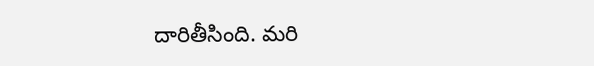దారితీసింది. మరి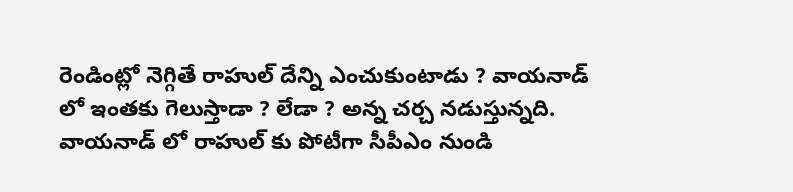రెండింట్లో నెగ్గితే రాహుల్ దేన్ని ఎంచుకుంటాడు ? వాయనాడ్ లో ఇంతకు గెలుస్తాడా ? లేడా ? అన్న చర్చ నడుస్తున్నది. వాయనాడ్ లో రాహుల్ కు పోటీగా సీపీఎం నుండి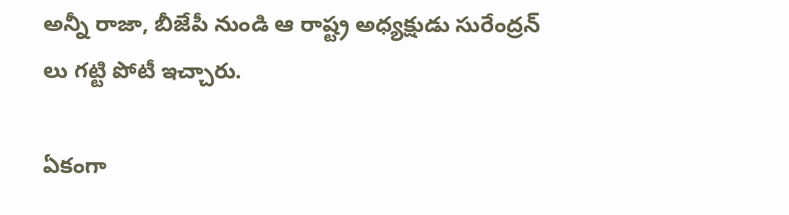అన్నీ రాజా, బీజేపీ నుండి ఆ రాష్ట్ర అధ్యక్షుడు సురేంద్రన్ లు గట్టి పోటీ ఇచ్చారు.

ఏకంగా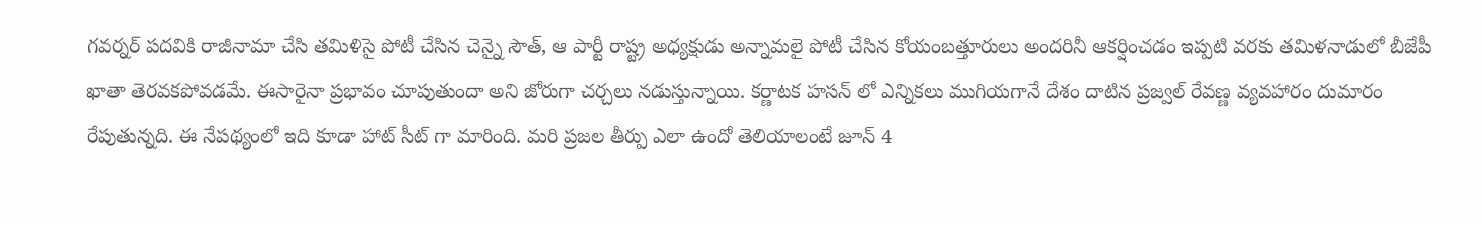గవర్నర్ పదవికి రాజీనామా చేసి తమిళిసై పోటీ చేసిన చెన్నై సౌత్, ఆ పార్టీ రాష్ట్ర అధ్యక్షుడు అన్నామలై పోటీ చేసిన కోయంబత్తూరులు అందరినీ ఆకర్షించడం ఇప్పటి వరకు తమిళనాడులో బీజేపీ ఖాతా తెరవకపోవడమే. ఈసారైనా ప్రభావం చూపుతుందా అని జోరుగా చర్చలు నడుస్తున్నాయి. కర్ణాటక హసన్ లో ఎన్నికలు ముగియగానే దేశం దాటిన ప్రజ్వల్ రేవణ్ణ వ్యవహారం దుమారం రేపుతున్నది. ఈ నేపథ్యంలో ఇది కూడా హాట్ సీట్ గా మారింది. మరి ప్రజల తీర్పు ఎలా ఉందో తెలియాలంటే జూన్ 4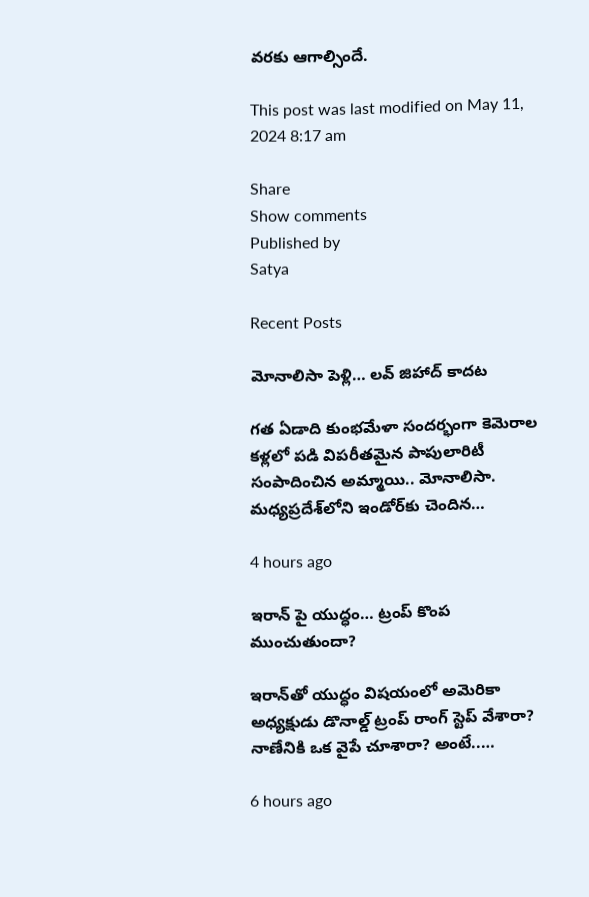వరకు ఆగాల్సిందే.

This post was last modified on May 11, 2024 8:17 am

Share
Show comments
Published by
Satya

Recent Posts

మోనాలిసా పెళ్లి… లవ్ జిహాద్ కాదట

గత ఏడాది కుంభమేళా సందర్భంగా కెమెరాల కళ్లలో పడి విపరీతమైన పాపులారిటీ సంపాదించిన అమ్మాయి.. మోనాలిసా. మధ్యప్రదేశ్‌లోని ఇండోర్‌కు చెందిన…

4 hours ago

ఇరాన్ పై యుద్ధం… ట్రంప్ కొంప ముంచుతుందా?

ఇరాన్‌తో యుద్ధం విష‌యంలో అమెరికా అధ్య‌క్షుడు డొనాల్డ్ ట్రంప్ రాంగ్ స్టెప్ వేశారా?  నాణేనికి ఒక వైపే చూశారా? అంటే..…

6 hours ago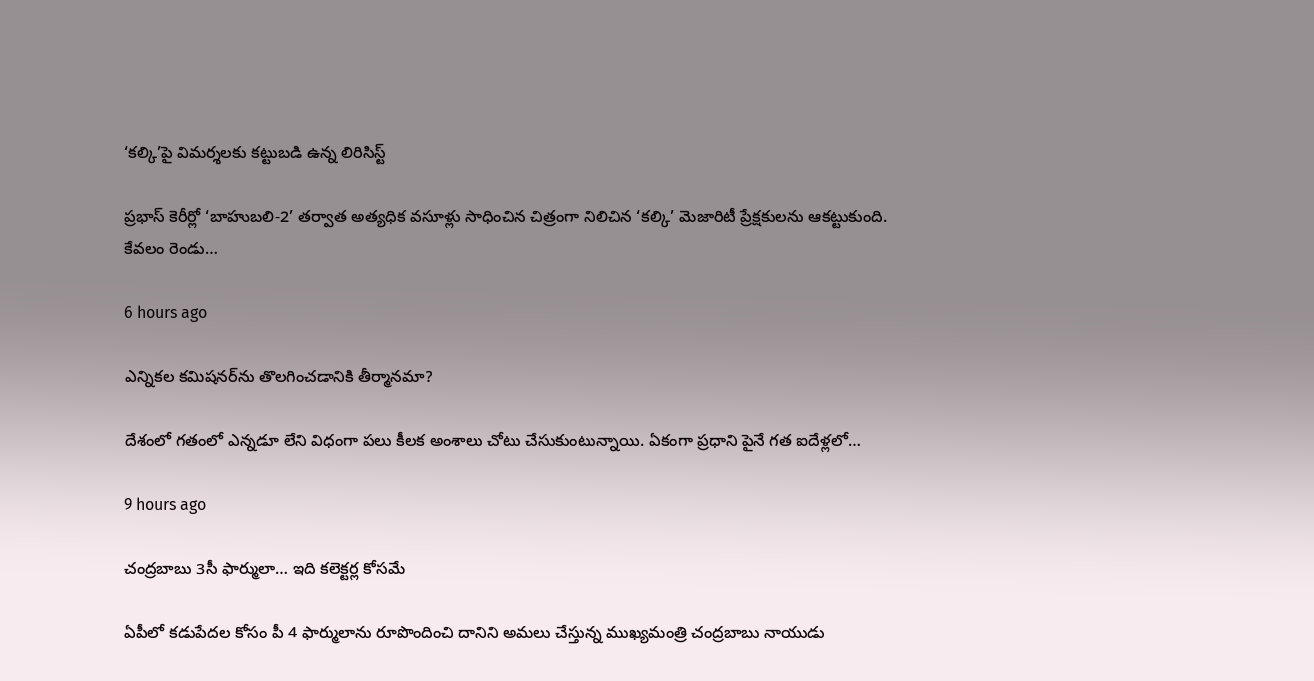‘కల్కి’పై విమర్శలకు కట్టుబడి ఉన్న లిరిసిస్ట్

ప్రభాస్ కెరీర్లో ‘బాహుబలి-2’ తర్వాత అత్యధిక వసూళ్లు సాధించిన చిత్రంగా నిలిచిన ‘కల్కి’ మెజారిటీ ప్రేక్షకులను ఆకట్టుకుంది. కేవలం రెండు…

6 hours ago

ఎన్నిక‌ల క‌మిష‌నర్‌ను తొలగించడానికి తీర్మానమా?

దేశంలో గ‌తంలో ఎన్న‌డూ లేని విధంగా ప‌లు కీల‌క అంశాలు చోటు చేసుకుంటున్నాయి. ఏకంగా ప్ర‌ధాని పైనే గ‌త ఐదేళ్ల‌లో…

9 hours ago

చంద్రబాబు 3సీ ఫార్ములా… ఇది కలెక్టర్ల కోసమే

ఏపీలో కడుపేదల కోసం పీ 4 ఫార్ములాను రూపొందించి దానిని అమలు చేస్తున్న ముఖ్యమంత్రి చంద్రబాబు నాయుడు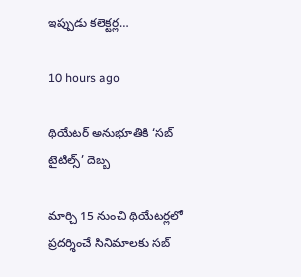ఇప్పుడు కలెక్టర్ల…

10 hours ago

థియేటర్ అనుభూతికి ‘సబ్ టైటిల్స్’ దెబ్బ

మార్చి 15 నుంచి థియేటర్లలో ప్రదర్శించే సినిమాలకు సబ్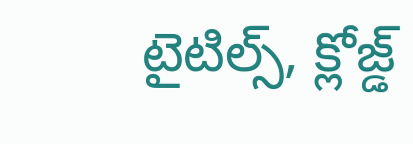టైటిల్స్, క్లోజ్డ్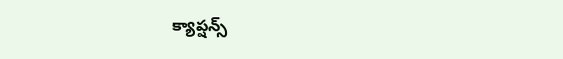క్యాప్షన్స్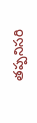తప్పనిసరి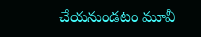చేయనుండటం మూవీ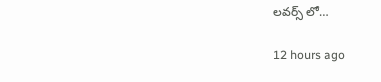లవర్స్ లో…

12 hours ago